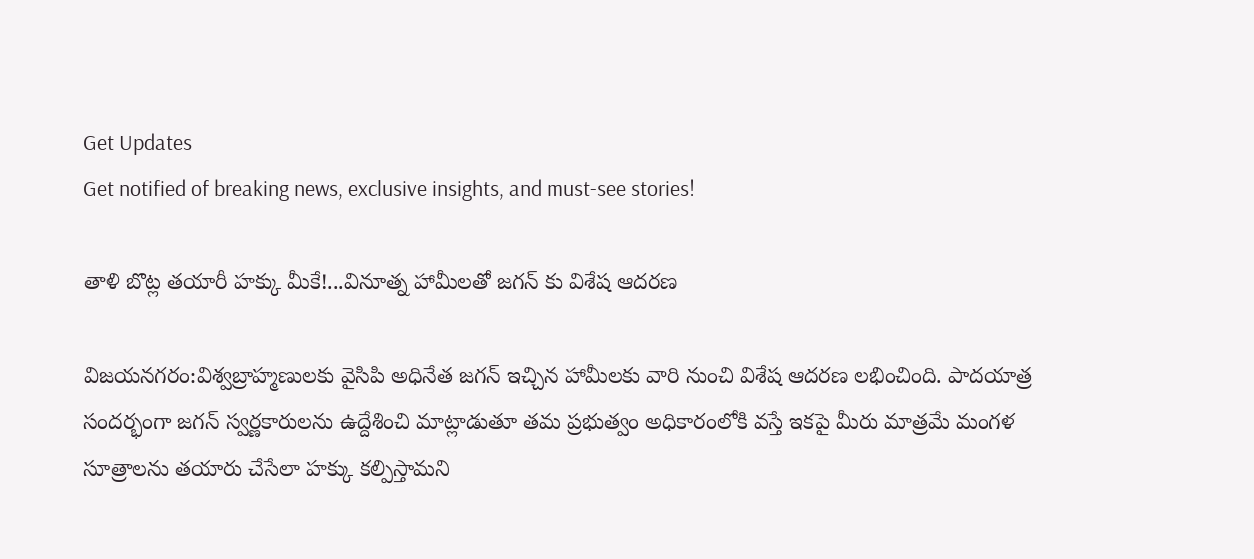Get Updates
Get notified of breaking news, exclusive insights, and must-see stories!

తాళి బొట్ల తయారీ హక్కు మీకే!...వినూత్న హామీలతో జగన్ కు విశేష ఆదరణ

విజయనగరం:విశ్వబ్రాహ్మణులకు వైసిపి అధినేత జగన్ ఇచ్చిన హామీలకు వారి నుంచి విశేష ఆదరణ లభించింది. పాదయాత్ర సందర్భంగా జగన్ స్వర్ణకారులను ఉద్దేశించి మాట్లాడుతూ తమ ప్రభుత్వం అధికారంలోకి వస్తే ఇకపై మీరు మాత్రమే మంగళ సూత్రాలను తయారు చేసేలా హక్కు కల్పిస్తామని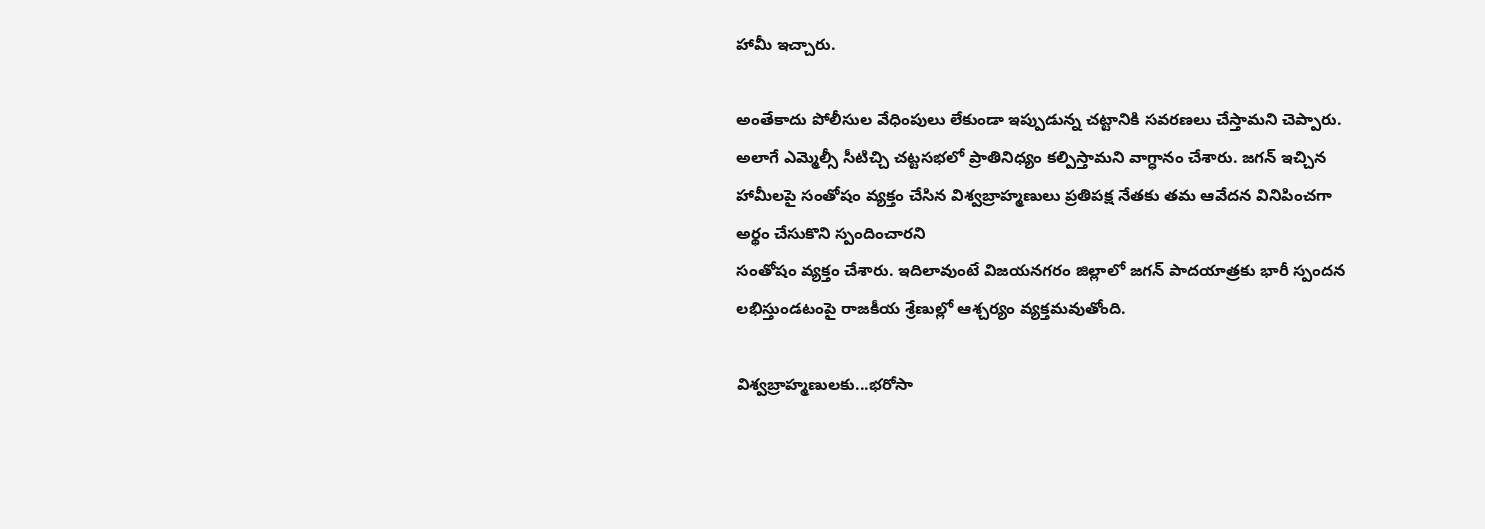హామీ ఇచ్చారు.

అంతేకాదు పోలీసుల వేధింపులు లేకుండా ఇప్పుడున్న చట్టానికి సవరణలు చేస్తామని చెప్పారు. అలాగే ఎమ్మెల్సీ సీటిచ్చి చట్టసభలో ప్రాతినిధ్యం కల్పిస్తామని వాగ్ధానం చేశారు. జగన్ ఇచ్చిన హామీలపై సంతోషం వ్యక్తం చేసిన విశ్వబ్రాహ్మణులు ప్రతిపక్ష నేతకు తమ ఆవేదన వినిపించగా అర్థం చేసుకొని స్పందించారని
సంతోషం వ్యక్తం చేశారు. ఇదిలావుంటే విజయనగరం జిల్లాలో జగన్ పాదయాత్రకు భారీ స్పందన లభిస్తుండటంపై రాజకీయ శ్రేణుల్లో ఆశ్చర్యం వ్యక్తమవుతోంది.

విశ్వబ్రాహ్మణులకు...భరోసా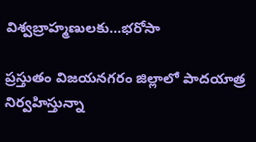విశ్వబ్రాహ్మణులకు...భరోసా

ప్రస్తుతం విజయనగరం జిల్లాలో పాదయాత్ర నిర్వహిస్తున్నా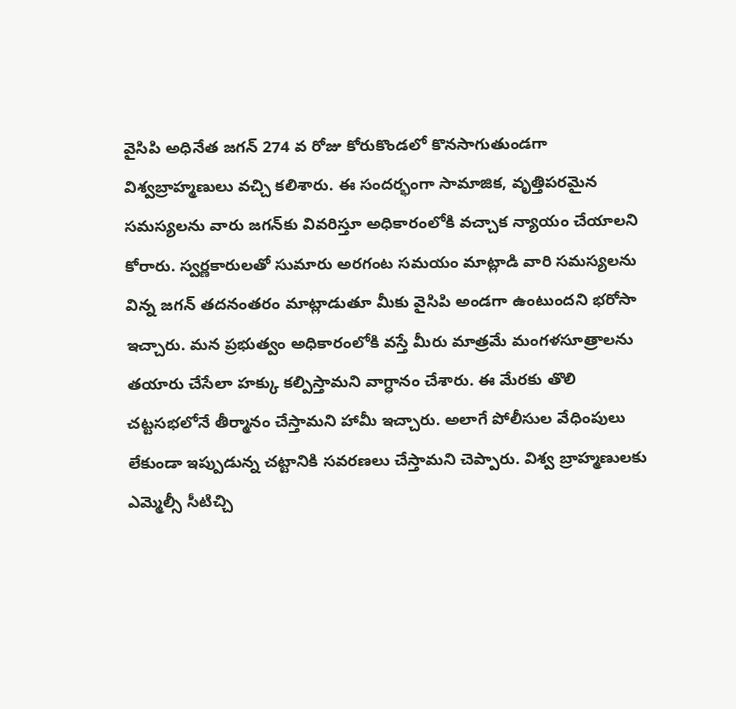వైసిపి అధినేత జగన్ 274 వ రోజు కోరుకొండలో కొనసాగుతుండగా విశ్వబ్రాహ్మణులు వచ్చి కలిశారు. ఈ సందర్భంగా సామాజిక, వృత్తిపరమైన సమస్యలను వారు జగన్‌కు వివరిస్తూ అధికారంలోకి వచ్చాక న్యాయం చేయాలని కోరారు. స్వర్ణకారులతో సుమారు అరగంట సమయం మాట్లాడి వారి సమస్యలను విన్న జగన్ తదనంతరం మాట్లాడుతూ మీకు వైసిపి అండగా ఉంటుందని భరోసా ఇచ్చారు. మన ప్రభుత్వం అధికారంలోకి వస్తే మీరు మాత్రమే మంగళసూత్రాలను తయారు చేసేలా హక్కు కల్పిస్తామని వాగ్ధానం చేశారు. ఈ మేరకు తొలి చట్టసభలోనే తీర్మానం చేస్తామని హామీ ఇచ్చారు. అలాగే పోలీసుల వేధింపులు లేకుండా ఇప్పుడున్న చట్టానికి సవరణలు చేస్తామని చెప్పారు. విశ్వ బ్రాహ్మణులకు ఎమ్మెల్సీ సీటిచ్చి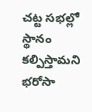చట్ట సభల్లో స్థానం కల్పిస్తామని భరోసా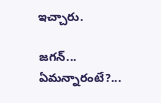ఇచ్చారు.

జగన్... ఏమన్నారంటే?...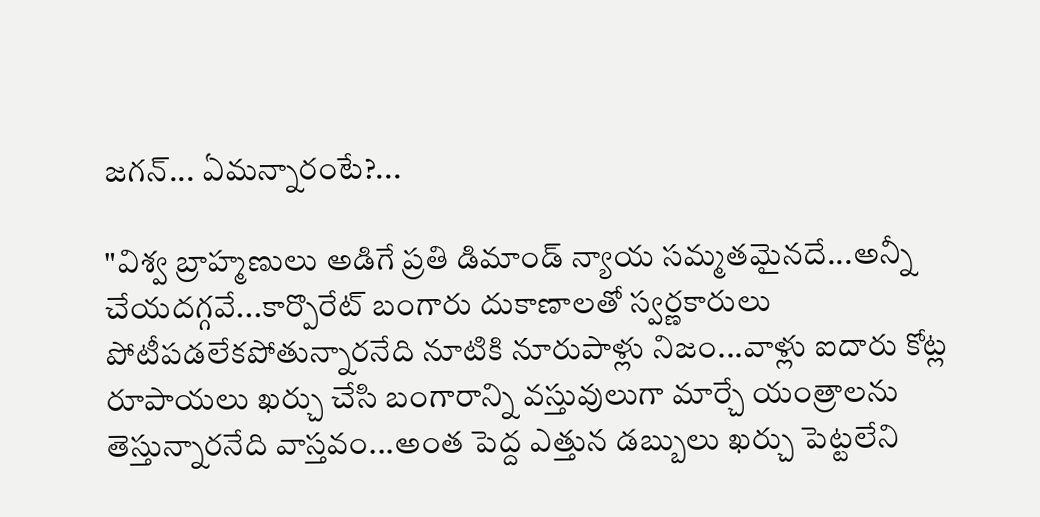జగన్... ఏమన్నారంటే?...

"విశ్వ బ్రాహ్మణులు అడిగే ప్రతి డిమాండ్‌ న్యాయ సమ్మతమైనదే...అన్నీ చేయదగ్గవే...కార్పొరేట్‌ బంగారు దుకాణాలతో స్వర్ణకారులు పోటీపడలేకపోతున్నారనేది నూటికి నూరుపాళ్లు నిజం...వాళ్లు ఐదారు కోట్ల రూపాయలు ఖర్చు చేసి బంగారాన్ని వస్తువులుగా మార్చే యంత్రాలను తెస్తున్నారనేది వాస్తవం...అంత పెద్ద ఎత్తున డబ్బులు ఖర్చు పెట్టలేని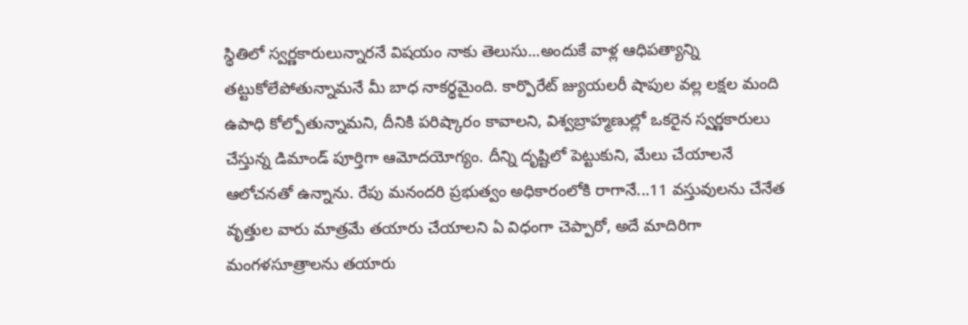స్థితిలో స్వర్ణకారులున్నారనే విషయం నాకు తెలుసు...అందుకే వాళ్ల ఆధిపత్యాన్ని తట్టుకోలేపోతున్నామనే మీ బాధ నాకర్థమైంది. కార్పొరేట్‌ జ్యుయలరీ షాపుల వల్ల లక్షల మంది ఉపాధి కోల్పోతున్నామని, దీనికి పరిష్కారం కావాలని, విశ్వబ్రాహ్మణుల్లో ఒకరైన స్వర్ణకారులు చేస్తున్న డిమాండ్‌ పూర్తిగా ఆమోదయోగ్యం. దీన్ని దృష్టిలో పెట్టుకుని, మేలు చేయాలనే ఆలోచనతో ఉన్నాను. రేపు మనందరి ప్రభుత్వం అధికారంలోకి రాగానే...11 వస్తువులను చేనేత వృత్తుల వారు మాత్రమే తయారు చేయాలని ఏ విధంగా చెప్పారో, అదే మాదిరిగా మంగళసూత్రాలను తయారు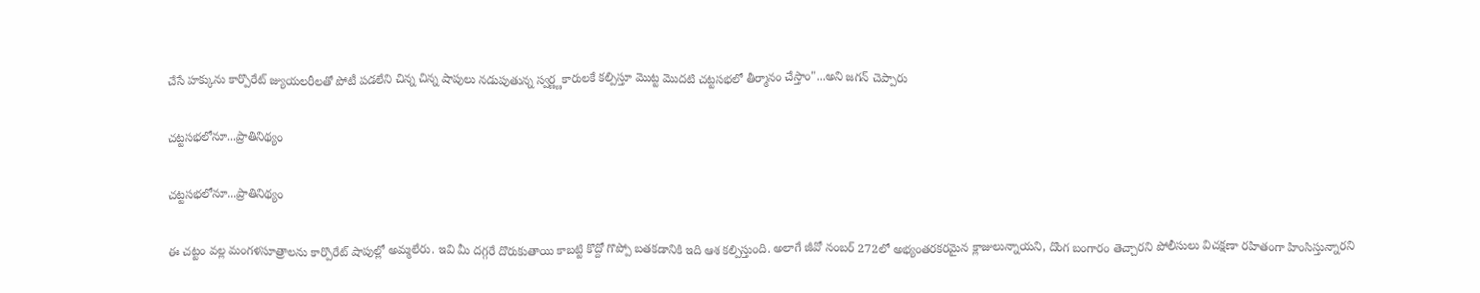చేసే హక్కును కార్పొరేట్‌ జ్యుయలరీలతో పోటీ పడలేని చిన్న చిన్న షాపులు నడుపుతున్న స్వర్ణ్ణకారులకే కల్పిస్తూ మొట్ట మొదటి చట్టసభలో తీర్మానం చేస్తాం"...అని జగన్ చెప్పారు

చట్టసభలోనూ...ప్రాతినిథ్యం

చట్టసభలోనూ...ప్రాతినిథ్యం

ఈ చట్టం వల్ల మంగళసూత్రాలను కార్పొరేట్‌ షాపుల్లో అమ్మలేరు. ఇవి మీ దగ్గరే దొరుకుతాయి కాబట్టి కొద్దో గొప్పో బతకడానికి ఇది ఆశ కల్పిస్తుంది. అలాగే జీవో నంబర్‌ 272లో అభ్యంతరకరమైన క్లాజులున్నాయని, దొంగ బంగారం తెచ్చారని పోలీసులు విచక్షణా రహితంగా హింసిస్తున్నారని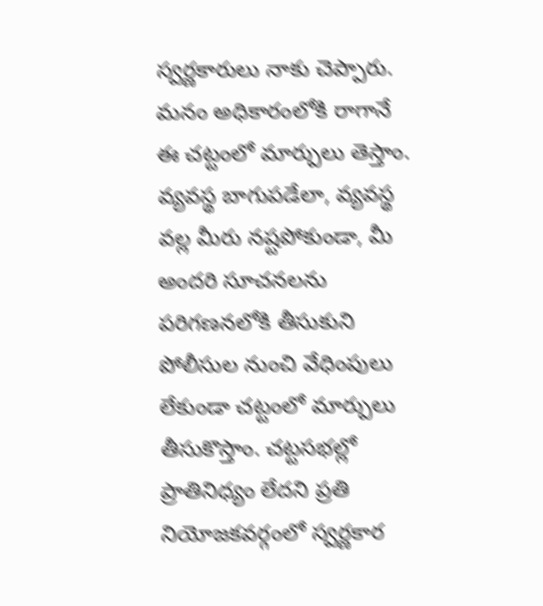స్వర్ణకారులు నాకు చెప్పారు. మనం అధికారంలోకి రాగానే ఈ చట్టంలో మార్పులు తెస్తాం. వ్యవస్థ బాగుపడేలా, వ్యవస్థ వల్ల మీరు నష్టపోకుండా, మీ అందరి సూచనలను పరిగణనలోకి తీసుకుని పోలీసుల నుంచి వేధింపులు లేకుండా చట్టంలో మార్పులు తీసుకొస్తాం. చట్టసభల్లో ప్రాతినిధ్యం లేదని ప్రతి నియోజకవర్గంలో స్వర్ణకార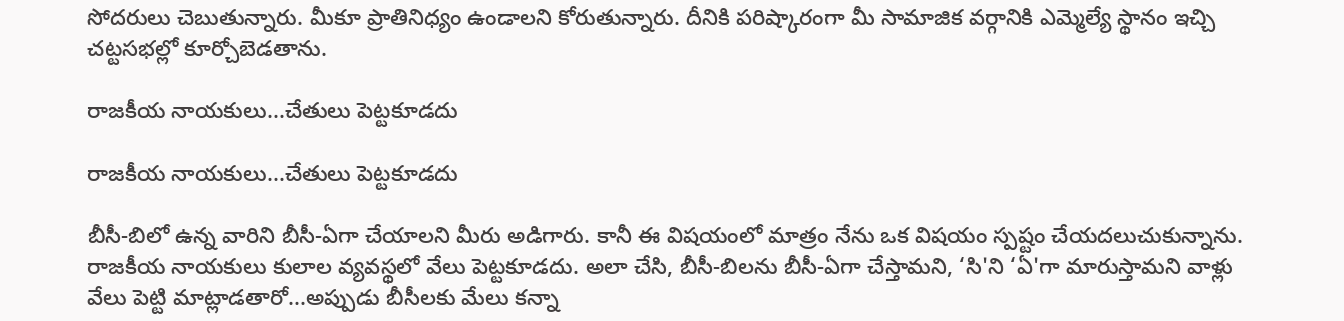సోదరులు చెబుతున్నారు. మీకూ ప్రాతినిధ్యం ఉండాలని కోరుతున్నారు. దీనికి పరిష్కారంగా మీ సామాజిక వర్గానికి ఎమ్మెల్యే స్థానం ఇచ్చి చట్టసభల్లో కూర్చోబెడతాను.

రాజకీయ నాయకులు...చేతులు పెట్టకూడదు

రాజకీయ నాయకులు...చేతులు పెట్టకూడదు

బీసీ-బిలో ఉన్న వారిని బీసీ-ఏగా చేయాలని మీరు అడిగారు. కానీ ఈ విషయంలో మాత్రం నేను ఒక విషయం స్పష్టం చేయదలుచుకున్నాను. రాజకీయ నాయకులు కులాల వ్యవస్థలో వేలు పెట్టకూడదు. అలా చేసి, బీసీ-బిలను బీసీ-ఏగా చేస్తామని, ‘సి'ని ‘ఏ'గా మారుస్తామని వాళ్లు వేలు పెట్టి మాట్లాడతారో...అప్పుడు బీసీలకు మేలు కన్నా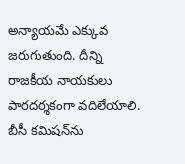అన్యాయమే ఎక్కువ జరుగుతుంది. దీన్ని రాజకీయ నాయకులు పారదర్శకంగా వదిలేయాలి. బీసీ కమిషన్‌ను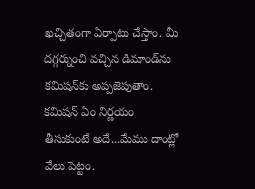ఖచ్చితంగా ఏర్పాటు చేస్తాం. మీ దగ్గర్నుంచి వచ్చిన డిమాండ్‌ను కమిషన్‌కు అప్పజెపుతాం. కమిషన్‌ ఏం నిర్ణయం తీసుకుంటే అదే...మేము దాంట్లో వేలు పెట్టం.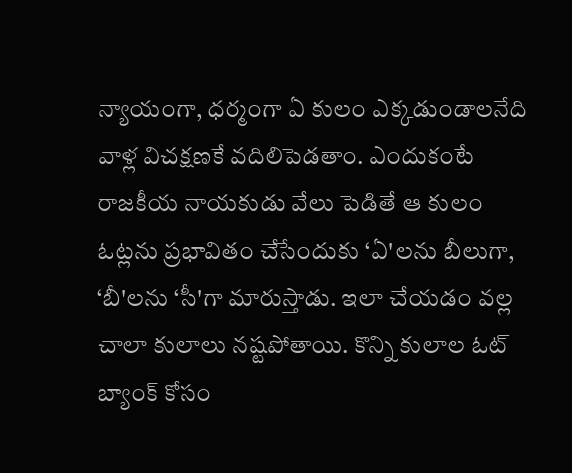న్యాయంగా, ధర్మంగా ఏ కులం ఎక్కడుండాలనేది వాళ్ల విచక్షణకే వదిలిపెడతాం. ఎందుకంటే రాజకీయ నాయకుడు వేలు పెడితే ఆ కులం ఓట్లను ప్రభావితం చేసేందుకు ‘ఏ'లను బీలుగా, ‘బీ'లను ‘సీ'గా మారుస్తాడు. ఇలా చేయడం వల్ల చాలా కులాలు నష్టపోతాయి. కొన్ని కులాల ఓట్‌ బ్యాంక్‌ కోసం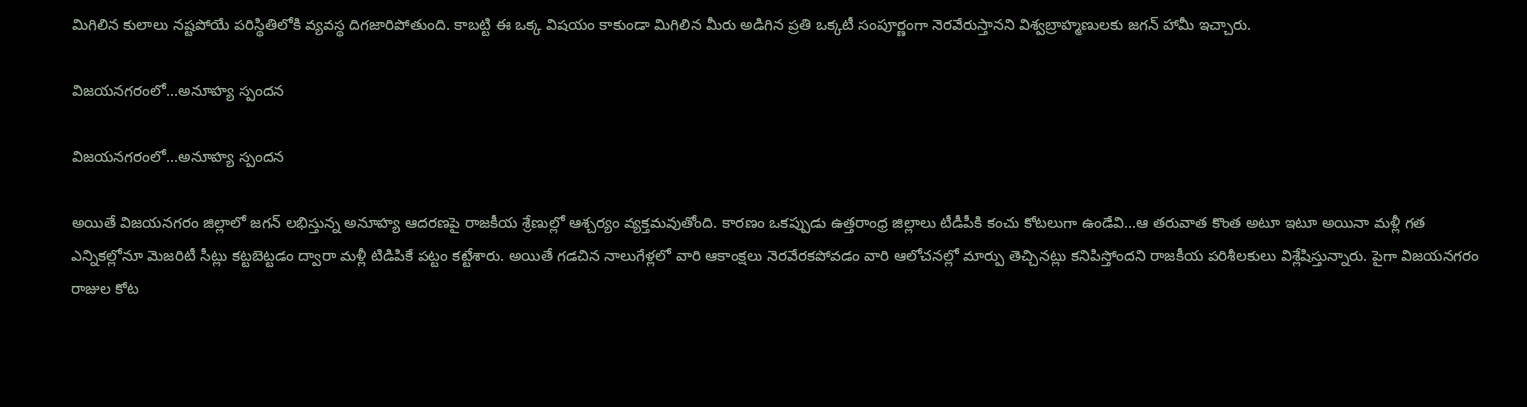మిగిలిన కులాలు నష్టపోయే పరిస్థితిలోకి వ్యవస్థ దిగజారిపోతుంది. కాబట్టి ఈ ఒక్క విషయం కాకుండా మిగిలిన మీరు అడిగిన ప్రతి ఒక్కటీ సంపూర్ణంగా నెరవేరుస్తానని విశ్వబ్రాహ్మణులకు జగన్ హామీ ఇచ్చారు.

విజయనగరంలో...అనూహ్య స్పందన

విజయనగరంలో...అనూహ్య స్పందన

అయితే విజయనగరం జిల్లాలో జగన్ లభిస్తున్న అనూహ్య ఆదరణపై రాజకీయ శ్రేణుల్లో ఆశ్చర్యం వ్యక్తమవుతోంది. కారణం ఒకప్పుడు ఉత్తరాంధ్ర జిల్లాలు టీడీపీకి కంచు కోటలుగా ఉండేవి...ఆ తరువాత కొంత అటూ ఇటూ అయినా మళ్లీ గత ఎన్నికల్లోనూ మెజరిటీ సీట్లు కట్టబెట్టడం ద్వారా మళ్లీ టిడిపికే పట్టం కట్టేశారు. అయితే గడచిన నాలుగేళ్లలో వారి ఆకాంక్షలు నెరవేరకపోవడం వారి ఆలోచనల్లో మార్పు తెచ్చినట్లు కనిపిస్తోందని రాజకీయ పరిశీలకులు విశ్లేషిస్తున్నారు. పైగా విజయనగరం రాజుల కోట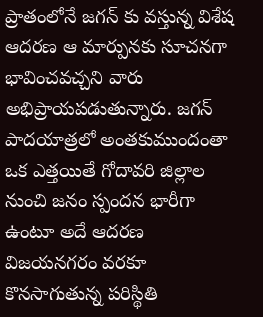ప్రాతంలోనే జగన్ కు వస్తున్న విశేష ఆదరణ ఆ మార్పునకు సూచనగా భావించవచ్చని వారు అభిప్రాయపడుతున్నారు. జగన్ పాదయాత్రలో అంతకుముందంతా ఒక ఎత్తయితే గోదావరి జిల్లాల నుంచి జనం స్పందన భారీగా ఉంటూ అదే ఆదరణ విజయనగరం వరకూ కొనసాగుతున్న పరిస్థితి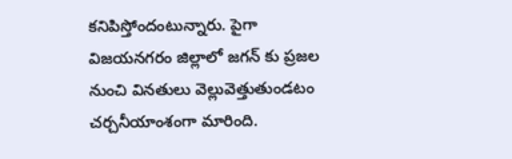కనిపిస్తోందంటున్నారు. పైగా విజయనగరం జిల్లాలో జగన్ కు ప్రజల నుంచి వినతులు వెల్లువెత్తుతుండటం చర్చనీయాంశంగా మారింది.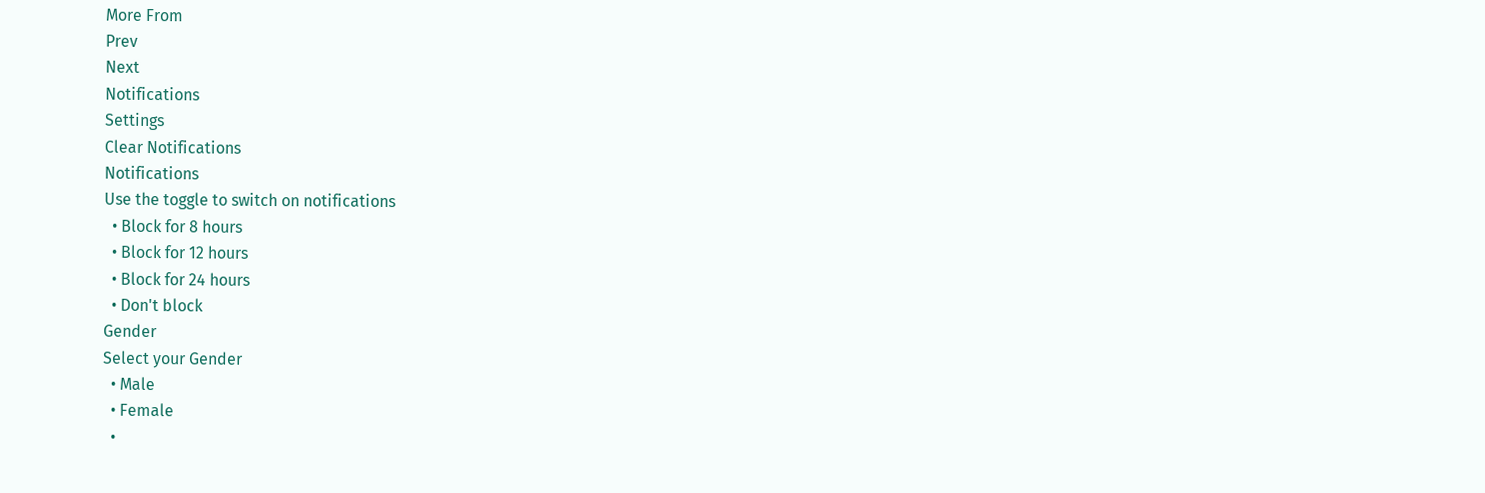More From
Prev
Next
Notifications
Settings
Clear Notifications
Notifications
Use the toggle to switch on notifications
  • Block for 8 hours
  • Block for 12 hours
  • Block for 24 hours
  • Don't block
Gender
Select your Gender
  • Male
  • Female
  •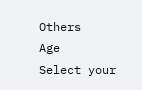Others
Age
Select your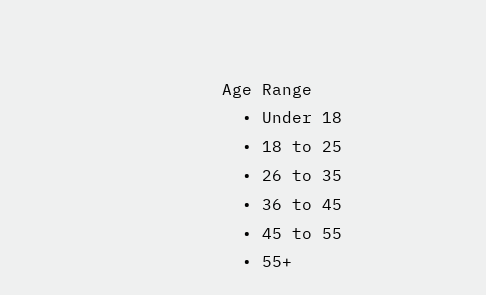Age Range
  • Under 18
  • 18 to 25
  • 26 to 35
  • 36 to 45
  • 45 to 55
  • 55+